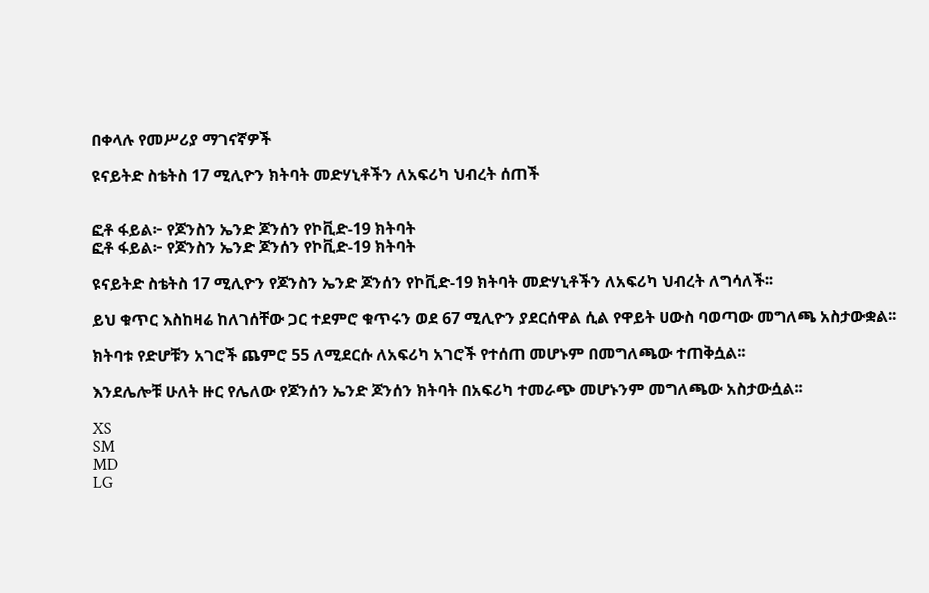በቀላሉ የመሥሪያ ማገናኛዎች

ዩናይትድ ስቴትስ 17 ሚሊዮን ክትባት መድሃኒቶችን ለአፍሪካ ህብረት ሰጠች


ፎቶ ፋይል፦ የጆንስን ኤንድ ጆንሰን የኮቪድ-19 ክትባት
ፎቶ ፋይል፦ የጆንስን ኤንድ ጆንሰን የኮቪድ-19 ክትባት

ዩናይትድ ስቴትስ 17 ሚሊዮን የጆንስን ኤንድ ጆንሰን የኮቪድ-19 ክትባት መድሃኒቶችን ለአፍሪካ ህብረት ለግሳለች፡፡

ይህ ቁጥር እስከዛሬ ከለገሰቸው ጋር ተደምሮ ቁጥሩን ወደ 67 ሚሊዮን ያደርሰዋል ሲል የዋይት ሀውስ ባወጣው መግለጫ አስታውቋል፡፡

ክትባቱ የድሆቹን አገሮች ጨምሮ 55 ለሚደርሱ ለአፍሪካ አገሮች የተሰጠ መሆኑም በመግለጫው ተጠቅሷል፡፡

እንደሌሎቹ ሁለት ዙር የሌለው የጆንሰን ኤንድ ጆንሰን ክትባት በአፍሪካ ተመራጭ መሆኑንም መግለጫው አስታውሷል፡፡

XS
SM
MD
LG